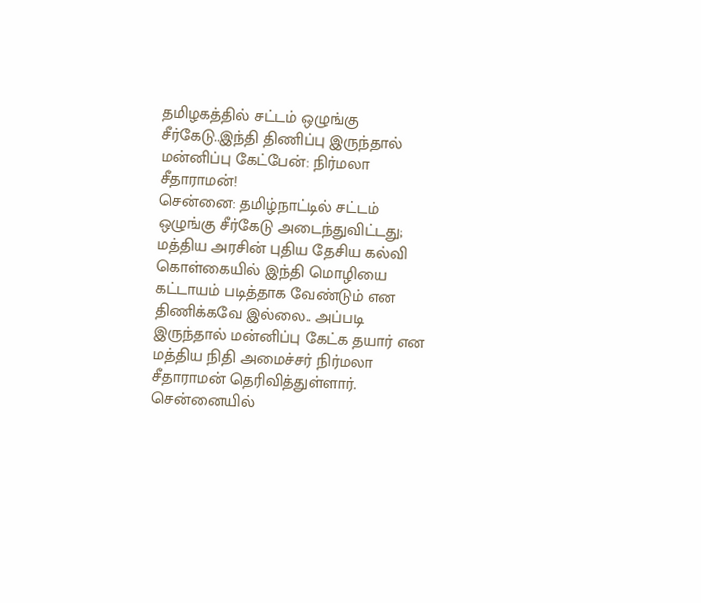தமிழகத்தில் சட்டம் ஒழுங்கு சீர்கேடு..இந்தி திணிப்பு இருந்தால் மன்னிப்பு கேட்பேன்: நிர்மலா சீதாராமன்!
சென்னை: தமிழ்நாட்டில் சட்டம் ஒழுங்கு சீர்கேடு அடைந்துவிட்டது; மத்திய அரசின் புதிய தேசிய கல்வி கொள்கையில் இந்தி மொழியை கட்டாயம் படித்தாக வேண்டும் என திணிக்கவே இல்லை.. அப்படி இருந்தால் மன்னிப்பு கேட்க தயார் என மத்திய நிதி அமைச்சர் நிர்மலா சீதாராமன் தெரிவித்துள்ளார்.
சென்னையில்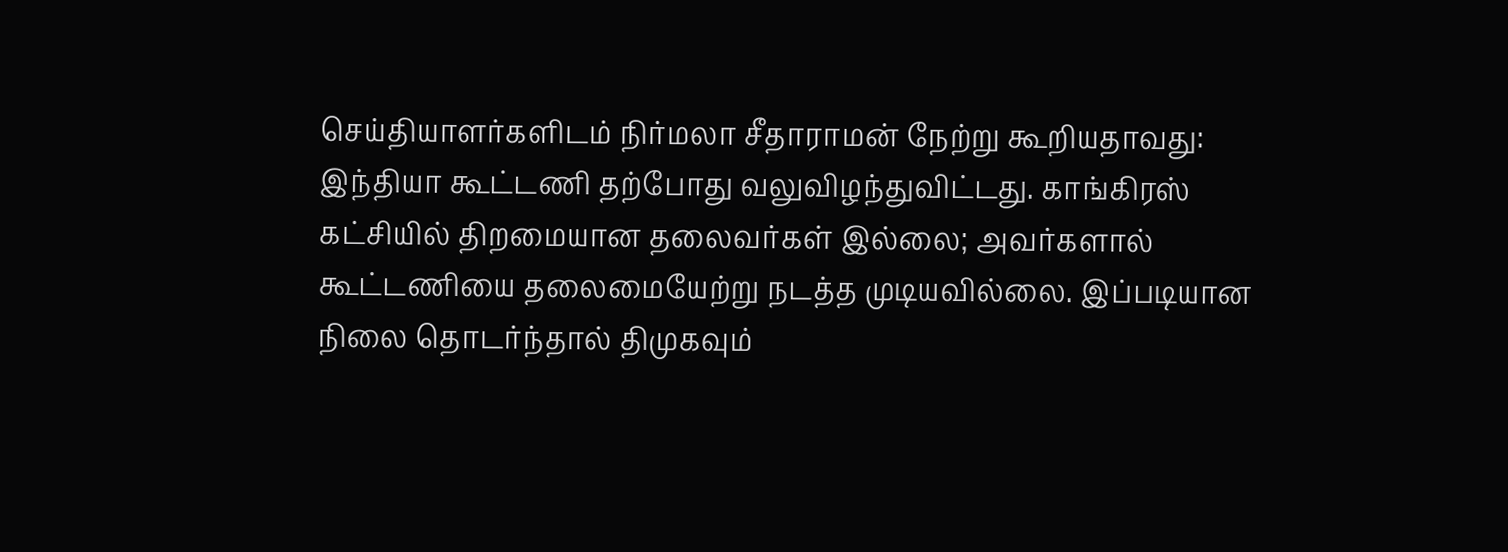செய்தியாளர்களிடம் நிர்மலா சீதாராமன் நேற்று கூறியதாவது: இந்தியா கூட்டணி தற்போது வலுவிழந்துவிட்டது. காங்கிரஸ் கட்சியில் திறமையான தலைவர்கள் இல்லை; அவர்களால் கூட்டணியை தலைமையேற்று நடத்த முடியவில்லை. இப்படியான நிலை தொடர்ந்தால் திமுகவும்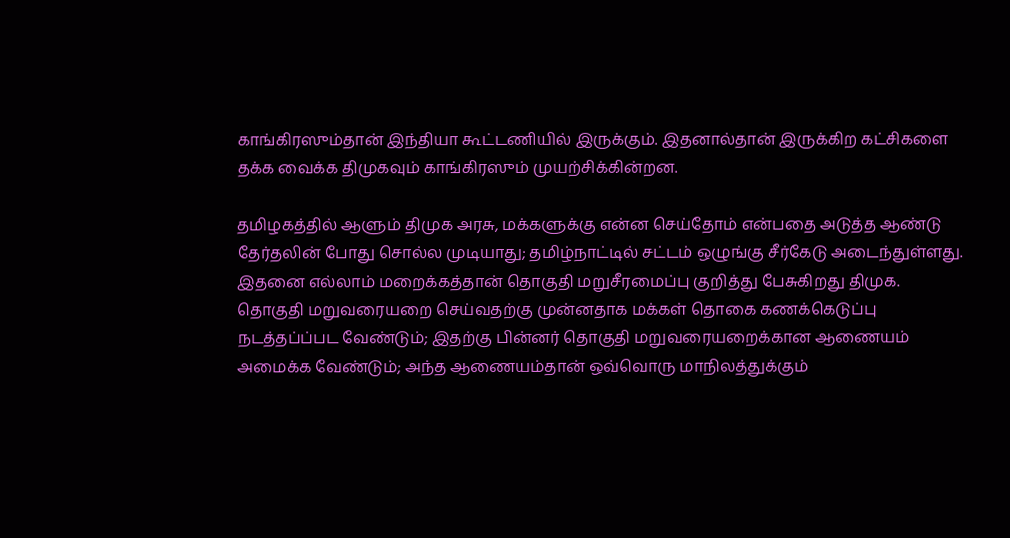காங்கிரஸும்தான் இந்தியா கூட்டணியில் இருக்கும். இதனால்தான் இருக்கிற கட்சிகளை தக்க வைக்க திமுகவும் காங்கிரஸும் முயற்சிக்கின்றன.

தமிழகத்தில் ஆளும் திமுக அரசு, மக்களுக்கு என்ன செய்தோம் என்பதை அடுத்த ஆண்டு தேர்தலின் போது சொல்ல முடியாது; தமிழ்நாட்டில் சட்டம் ஒழுங்கு சீர்கேடு அடைந்துள்ளது. இதனை எல்லாம் மறைக்கத்தான் தொகுதி மறுசீரமைப்பு குறித்து பேசுகிறது திமுக.
தொகுதி மறுவரையறை செய்வதற்கு முன்னதாக மக்கள் தொகை கணக்கெடுப்பு நடத்தப்ப்பட வேண்டும்; இதற்கு பின்னர் தொகுதி மறுவரையறைக்கான ஆணையம் அமைக்க வேண்டும்; அந்த ஆணையம்தான் ஒவ்வொரு மாநிலத்துக்கும்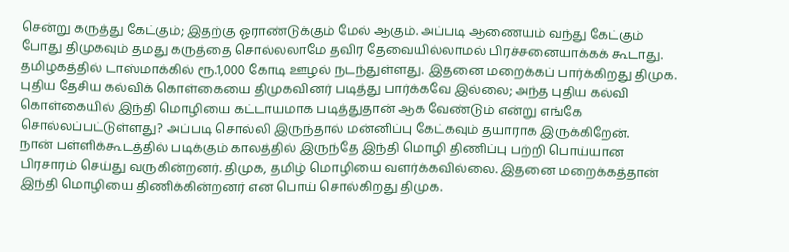சென்று கருத்து கேட்கும்; இதற்கு ஓராண்டுக்கும் மேல் ஆகும். அப்படி ஆணையம் வந்து கேட்கும் போது திமுகவும் தமது கருத்தை சொல்லலாமே தவிர தேவையில்லாமல் பிரச்சனையாக்கக் கூடாது.
தமிழகத்தில் டாஸ்மாக்கில் ரூ.1,000 கோடி ஊழல் நடந்துள்ளது. இதனை மறைக்கப் பார்க்கிறது திமுக. புதிய தேசிய கல்விக் கொள்கையை திமுகவினர் படித்து பார்க்கவே இல்லை; அந்த புதிய கல்வி கொள்கையில் இந்தி மொழியை கட்டாயமாக படித்துதான் ஆக வேண்டும் என்று எங்கே சொல்லப்பட்டுள்ளது? அப்படி சொல்லி இருந்தால் மன்னிப்பு கேட்கவும் தயாராக இருக்கிறேன்.
நான் பள்ளிக்கூடத்தில் படிக்கும் காலத்தில் இருந்தே இந்தி மொழி திணிப்பு பற்றி பொய்யான பிரசாரம் செய்து வருகின்றனர். திமுக, தமிழ் மொழியை வளர்க்கவில்லை. இதனை மறைக்கத்தான் இந்தி மொழியை திணிக்கின்றனர் என பொய் சொல்கிறது திமுக.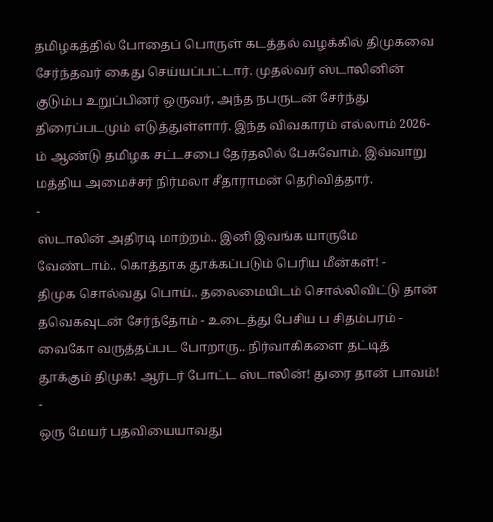தமிழகத்தில் போதைப் பொருள் கடத்தல் வழக்கில் திமுகவை சேர்ந்தவர் கைது செய்யப்பட்டார். முதல்வர் ஸ்டாலினின் குடும்ப உறுப்பினர் ஒருவர், அந்த நபருடன் சேர்ந்து திரைப்படமும் எடுத்துள்ளார். இந்த விவகாரம் எல்லாம் 2026-ம் ஆண்டு தமிழக சட்டசபை தேர்தலில் பேசுவோம். இவ்வாறு மத்திய அமைச்சர் நிர்மலா சீதாராமன் தெரிவித்தார்.
-
ஸ்டாலின் அதிரடி மாற்றம்.. இனி இவங்க யாருமே வேண்டாம்.. கொத்தாக தூக்கப்படும் பெரிய மீன்கள்! -
திமுக சொல்வது பொய்.. தலைமையிடம் சொல்லிவிட்டு தான் தவெகவுடன் சேர்ந்தோம் - உடைத்து பேசிய ப சிதம்பரம் -
வைகோ வருத்தப்பட போறாரு.. நிர்வாகிகளை தட்டித் தூக்கும் திமுக! ஆர்டர் போட்ட ஸ்டாலின்! துரை தான் பாவம்! -
ஒரு மேயர் பதவியையாவது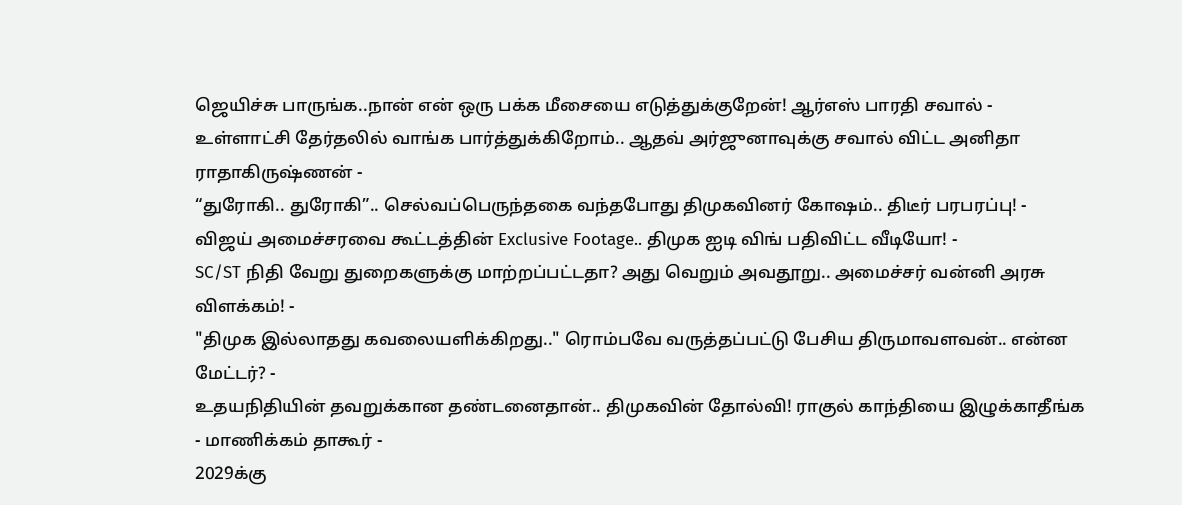ஜெயிச்சு பாருங்க..நான் என் ஒரு பக்க மீசையை எடுத்துக்குறேன்! ஆர்எஸ் பாரதி சவால் -
உள்ளாட்சி தேர்தலில் வாங்க பார்த்துக்கிறோம்.. ஆதவ் அர்ஜுனாவுக்கு சவால் விட்ட அனிதா ராதாகிருஷ்ணன் -
“துரோகி.. துரோகி”.. செல்வப்பெருந்தகை வந்தபோது திமுகவினர் கோஷம்.. திடீர் பரபரப்பு! -
விஜய் அமைச்சரவை கூட்டத்தின் Exclusive Footage.. திமுக ஐடி விங் பதிவிட்ட வீடியோ! -
SC/ST நிதி வேறு துறைகளுக்கு மாற்றப்பட்டதா? அது வெறும் அவதூறு.. அமைச்சர் வன்னி அரசு விளக்கம்! -
"திமுக இல்லாதது கவலையளிக்கிறது.." ரொம்பவே வருத்தப்பட்டு பேசிய திருமாவளவன்.. என்ன மேட்டர்? -
உதயநிதியின் தவறுக்கான தண்டனைதான்.. திமுகவின் தோல்வி! ராகுல் காந்தியை இழுக்காதீங்க - மாணிக்கம் தாகூர் -
2029க்கு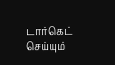டார்கெட் செய்யும்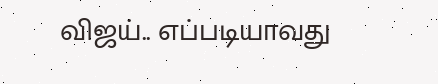விஜய்.. எப்படியாவது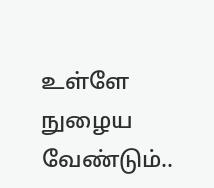உள்ளே நுழைய வேண்டும்..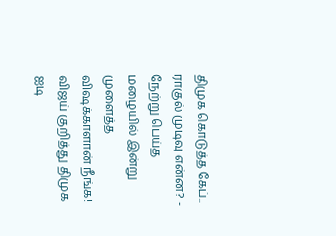திமுக கொடுத்த கேப்.. ராகுல் முடிவு என்ன? -
நேற்று பெய்த மழையில் இன்று முளைத்த விஷக்காளான் நீங்க! விஜய் குறித்து திமுக ஐடி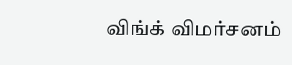விங்க் விமர்சனம்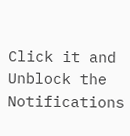Click it and Unblock the Notifications